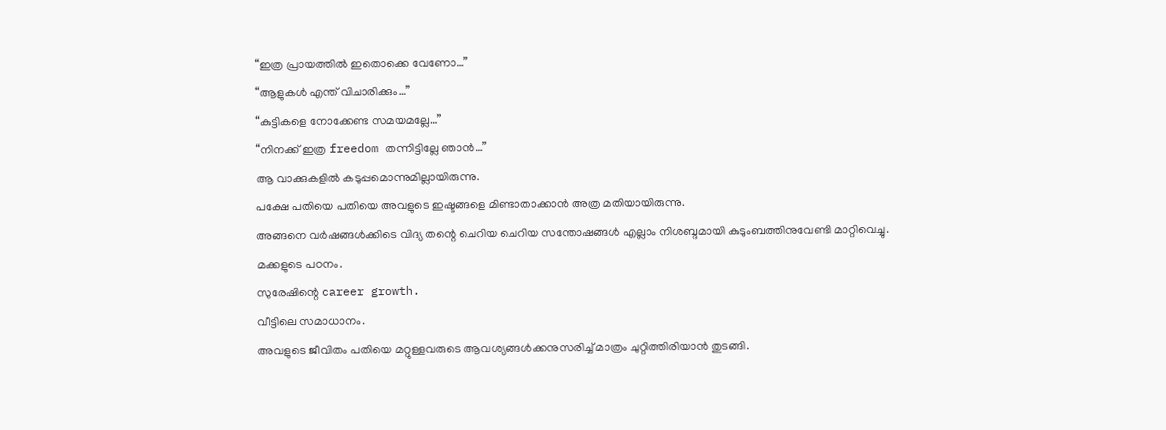“ഇത്ര പ്രായത്തിൽ ഇതൊക്കെ വേണോ…”
“ആളുകൾ എന്ത് വിചാരിക്കും…”
“കുട്ടികളെ നോക്കേണ്ട സമയമല്ലേ…”
“നിനക്ക് ഇത്ര freedom തന്നിട്ടില്ലേ ഞാൻ…”
ആ വാക്കുകളിൽ കടുപ്പമൊന്നുമില്ലായിരുന്നു.
പക്ഷേ പതിയെ പതിയെ അവളുടെ ഇഷ്ടങ്ങളെ മിണ്ടാതാക്കാൻ അത്ര മതിയായിരുന്നു.
അങ്ങനെ വർഷങ്ങൾക്കിടെ വിദ്യ തന്റെ ചെറിയ ചെറിയ സന്തോഷങ്ങൾ എല്ലാം നിശബ്ദമായി കുടുംബത്തിനുവേണ്ടി മാറ്റിവെച്ചു.
മക്കളുടെ പഠനം.
സുരേഷിന്റെ career growth.
വീട്ടിലെ സമാധാനം.
അവളുടെ ജീവിതം പതിയെ മറ്റുള്ളവരുടെ ആവശ്യങ്ങൾക്കനുസരിച്ച് മാത്രം ചുറ്റിത്തിരിയാൻ തുടങ്ങി.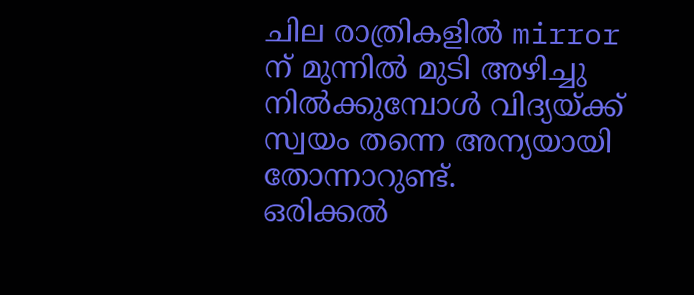ചില രാത്രികളിൽ mirror ന് മുന്നിൽ മുടി അഴിച്ചു നിൽക്കുമ്പോൾ വിദ്യയ്ക്ക് സ്വയം തന്നെ അന്യയായി തോന്നാറുണ്ട്.
ഒരിക്കൽ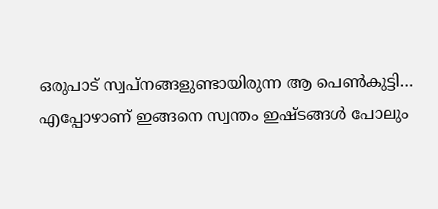ഒരുപാട് സ്വപ്നങ്ങളുണ്ടായിരുന്ന ആ പെൺകുട്ടി…
എപ്പോഴാണ് ഇങ്ങനെ സ്വന്തം ഇഷ്ടങ്ങൾ പോലും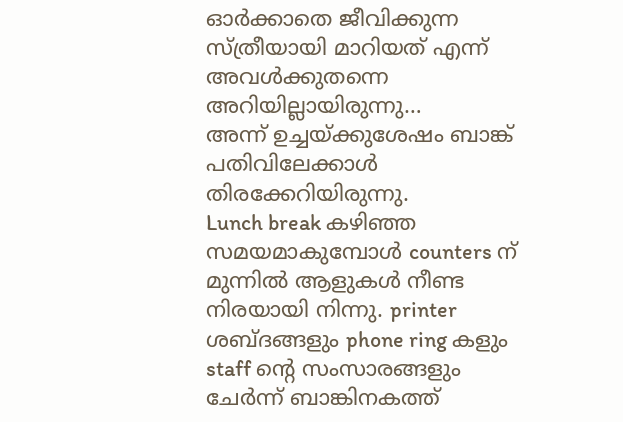ഓർക്കാതെ ജീവിക്കുന്ന സ്ത്രീയായി മാറിയത് എന്ന് അവൾക്കുതന്നെ അറിയില്ലായിരുന്നു…
അന്ന് ഉച്ചയ്ക്കുശേഷം ബാങ്ക് പതിവിലേക്കാൾ തിരക്കേറിയിരുന്നു.
Lunch break കഴിഞ്ഞ സമയമാകുമ്പോൾ counters ന് മുന്നിൽ ആളുകൾ നീണ്ട നിരയായി നിന്നു. printer ശബ്ദങ്ങളും phone ring കളും staff ന്റെ സംസാരങ്ങളും ചേർന്ന് ബാങ്കിനകത്ത്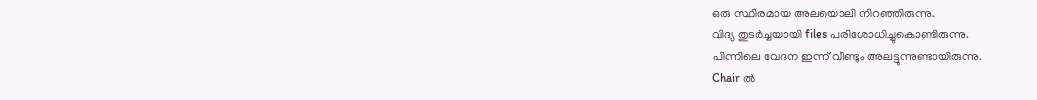ഒരു സ്ഥിരമായ അലയൊലി നിറഞ്ഞിരുന്നു.
വിദ്യ തുടർച്ചയായി files പരിശോധിച്ചുകൊണ്ടിരുന്നു.
പിന്നിലെ വേദന ഇന്ന് വീണ്ടും അലട്ടുന്നുണ്ടായിരുന്നു.
Chair ൽ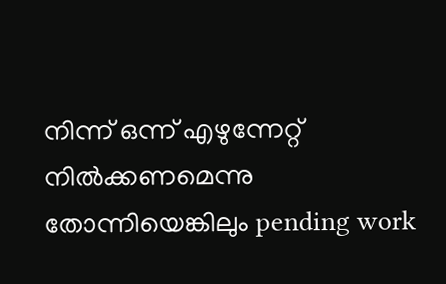നിന്ന് ഒന്ന് എഴുന്നേറ്റ് നിൽക്കണമെന്നു തോന്നിയെങ്കിലും pending work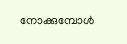നോക്കുമ്പോൾ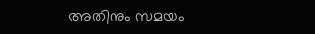അതിനും സമയം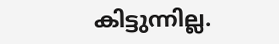കിട്ടുന്നില്ല.